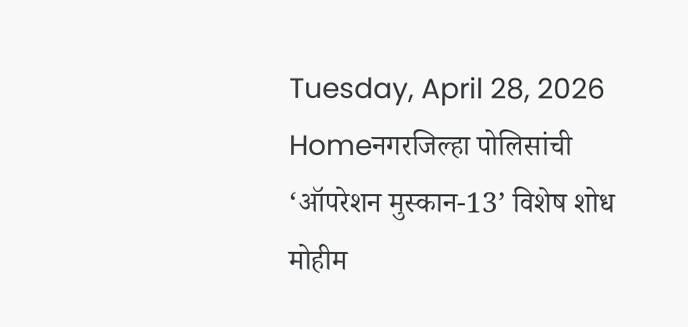Tuesday, April 28, 2026
Homeनगरजिल्हा पोलिसांची ‘ऑपरेशन मुस्कान-13’ विशेष शोध मोहीम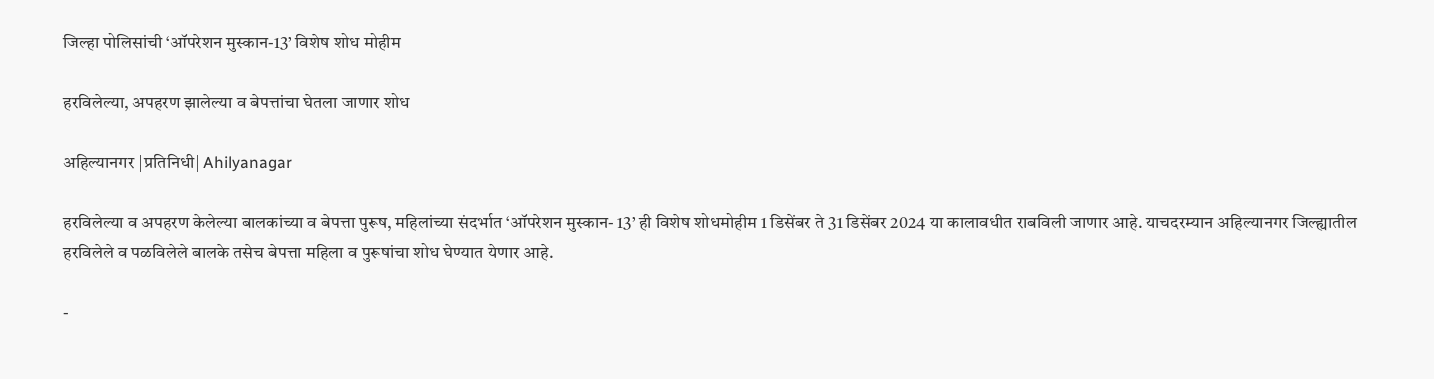जिल्हा पोलिसांची ‘ऑपरेशन मुस्कान-13’ विशेष शोध मोहीम

हरविलेल्या, अपहरण झालेल्या व बेपत्तांचा घेतला जाणार शोध

अहिल्यानगर |प्रतिनिधी| Ahilyanagar

हरविलेल्या व अपहरण केलेल्या बालकांच्या व बेपत्ता पुरूष, महिलांच्या संदर्भात ‘ऑपरेशन मुस्कान- 13’ ही विशेष शोधमोहीम 1 डिसेंबर ते 31 डिसेंबर 2024 या कालावधीत राबविली जाणार आहे. याचदरम्यान अहिल्यानगर जिल्ह्यातील हरविलेले व पळविलेले बालके तसेच बेपत्ता महिला व पुरूषांचा शोध घेण्यात येणार आहे.

-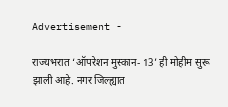Advertisement -

राज्यभरात ‘ऑपरेशन मुस्कान- 13’ ही मोहीम सुरू झाली आहे. नगर जिल्ह्यात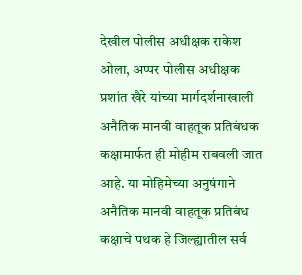देखील पोलीस अधीक्षक राकेश ओला, अप्पर पोलीस अधीक्षक प्रशांत खैरे यांच्या मार्गदर्शनाखाली अनैतिक मानवी वाहतूक प्रतिबंधक कक्षामार्फत ही मोहीम राबवली जात आहे. या मोहिमेच्या अनुषंगाने अनैतिक मानवी वाहतूक प्रतिबंध कक्षाचे पथक हे जिल्ह्यातील सर्व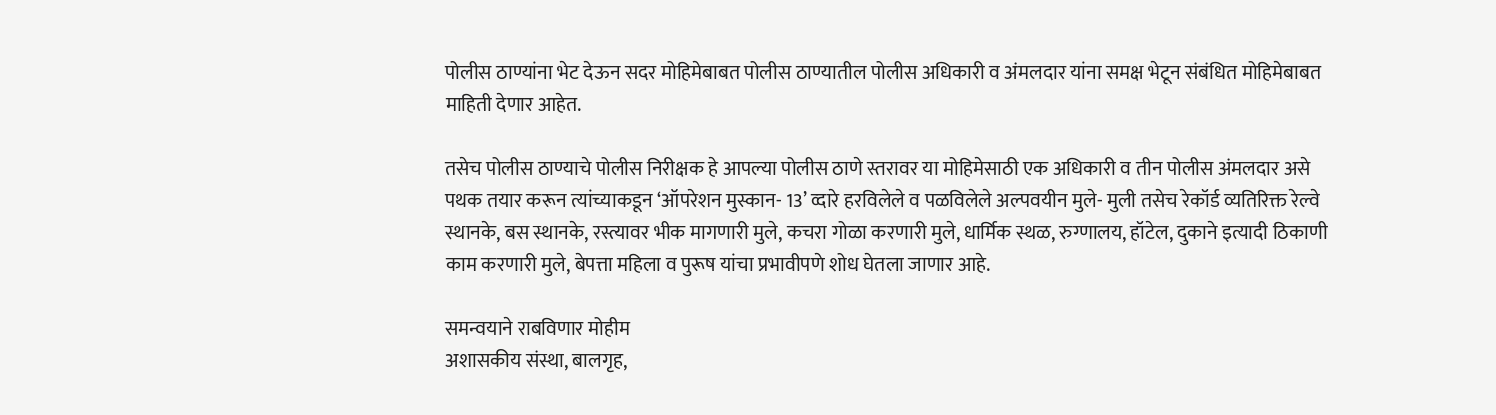पोलीस ठाण्यांना भेट देऊन सदर मोहिमेबाबत पोलीस ठाण्यातील पोलीस अधिकारी व अंमलदार यांना समक्ष भेटून संबंधित मोहिमेबाबत माहिती देणार आहेत.

तसेच पोलीस ठाण्याचे पोलीस निरीक्षक हे आपल्या पोलीस ठाणे स्तरावर या मोहिमेसाठी एक अधिकारी व तीन पोलीस अंमलदार असे पथक तयार करून त्यांच्याकडून ‘ऑपरेशन मुस्कान- 13’ व्दारे हरविलेले व पळविलेले अल्पवयीन मुले- मुली तसेच रेकॉर्ड व्यतिरिक्त रेल्वे स्थानके, बस स्थानके, रस्त्यावर भीक मागणारी मुले, कचरा गोळा करणारी मुले, धार्मिक स्थळ, रुग्णालय, हॉटेल, दुकाने इत्यादी ठिकाणी काम करणारी मुले, बेपत्ता महिला व पुरूष यांचा प्रभावीपणे शोध घेतला जाणार आहे.

समन्वयाने राबविणार मोहीम
अशासकीय संस्था, बालगृह,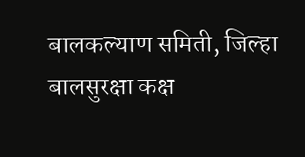बालकल्याण समिती, जिल्हा बालसुरक्षा कक्ष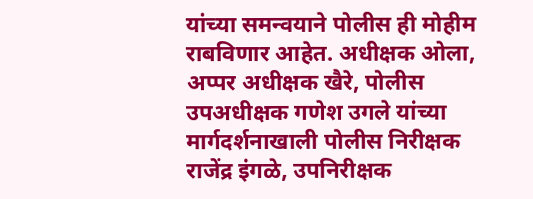यांच्या समन्वयाने पोलीस ही मोहीम राबविणार आहेत. अधीक्षक ओला, अप्पर अधीक्षक खैरे, पोलीस उपअधीक्षक गणेश उगले यांच्या मार्गदर्शनाखाली पोलीस निरीक्षक राजेंद्र इंगळे, उपनिरीक्षक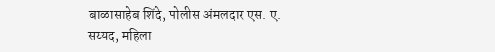बाळासाहेब शिंदे, पोलीस अंमलदार एस. ए. सय्यद, महिला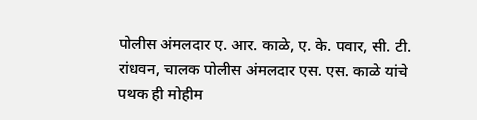पोलीस अंमलदार ए. आर. काळे, ए. के. पवार, सी. टी. रांधवन, चालक पोलीस अंमलदार एस. एस. काळे यांचे पथक ही मोहीम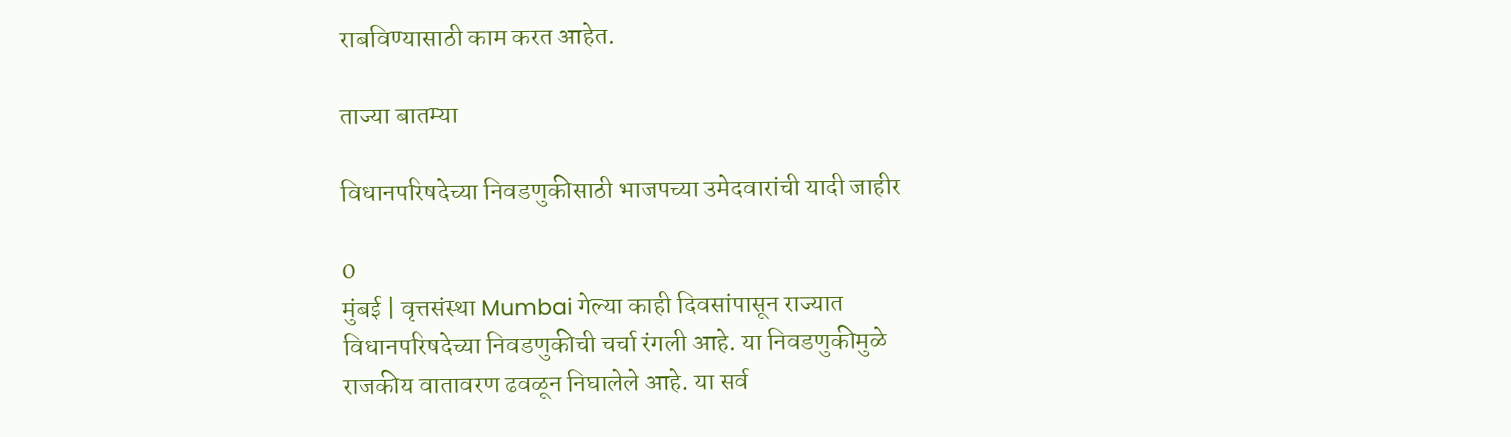राबविण्यासाठी काम करत आहेत.

ताज्या बातम्या

विधानपरिषदेच्या निवडणुकीसाठी भाजपच्या उमेदवारांची यादी जाहीर

0
मुंबई | वृत्तसंस्था Mumbai गेल्या काही दिवसांपासून राज्यात विधानपरिषदेच्या निवडणुकीची चर्चा रंगली आहे. या निवडणुकीमुळे राजकीय वातावरण ढवळून निघालेले आहे. या सर्व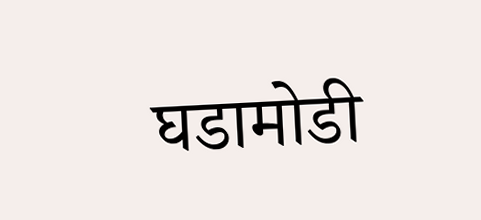घडामोडी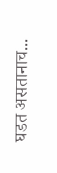घडत असतानाच...